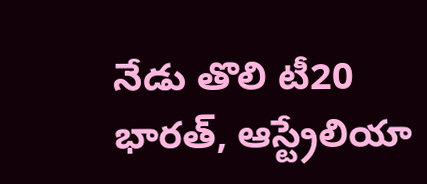నేడు తొలి టీ20
భారత్, ఆస్ట్రేలియా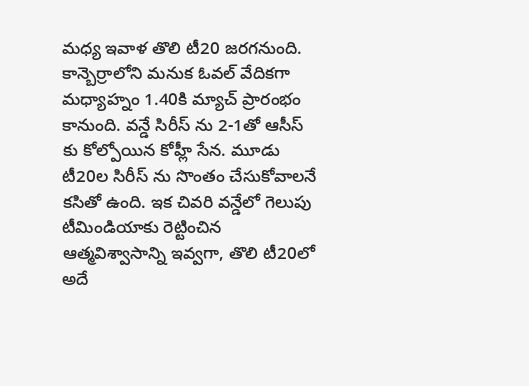మధ్య ఇవాళ తొలి టీ20 జరగనుంది. కాన్బెర్రాలోని మనుక ఓవల్ వేదికగా మధ్యాహ్నం 1.40కి మ్యాచ్ ప్రారంభం కానుంది. వన్డే సిరీస్ ను 2-1తో ఆసీస్ కు కోల్పోయిన కోహ్లీ సేన. మూడు టీ20ల సిరీస్ ను సొంతం చేసుకోవాలనే కసితో ఉంది. ఇక చివరి వన్డేలో గెలుపు టీమిండియాకు రెట్టించిన ఆత్మవిశ్వాసాన్ని ఇవ్వగా, తొలి టీ20లో అదే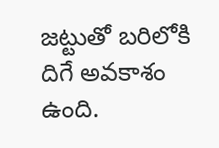జట్టుతో బరిలోకి దిగే అవకాశం ఉంది.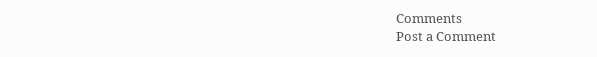Comments
Post a Comment